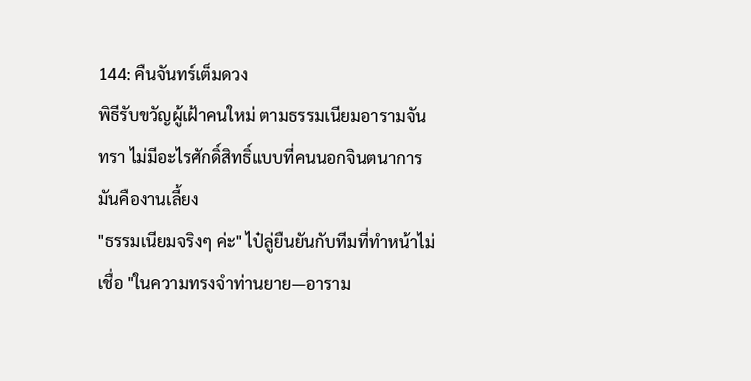144: คืนจันทร์เต็มดวง
พิธีรับขวัญผู้เฝ้าคนใหม่ ตามธรรมเนียมอารามจันทรา ไม่มีอะไรศักดิ์สิทธิ์แบบที่คนนอกจินตนาการ
มันคืองานเลี้ยง
"ธรรมเนียมจริงๆ ค่ะ" ไป๋ลู่ยืนยันกับทีมที่ทำหน้าไม่เชื่อ "ในความทรงจำท่านยาย—อาราม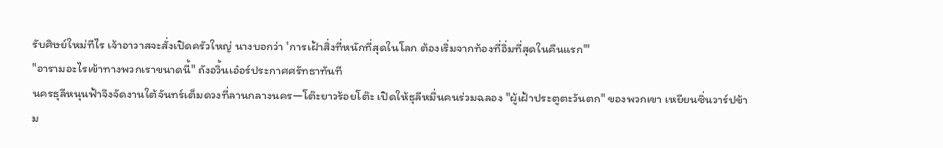รับศิษย์ใหม่ทีไร เจ้าอาวาสจะสั่งเปิดครัวใหญ่ นางบอกว่า 'การเฝ้าสิ่งที่หนักที่สุดในโลก ต้องเริ่มจากท้องที่อิ่มที่สุดในคืนแรก'"
"อารามอะไรเข้าทางพวกเราขนาดนี้" ถังอวิ้นเอ๋อร์ประกาศศรัทธาทันที
นครธุลีหนุนฟ้าจึงจัดงานใต้จันทร์เต็มดวงที่ลานกลางนคร—โต๊ะยาวร้อยโต๊ะ เปิดให้ธุลีหมื่นคนร่วมฉลอง "ผู้เฝ้าประตูตะวันตก" ของพวกเขา เหยียนซิ่นวาร์ปข้าม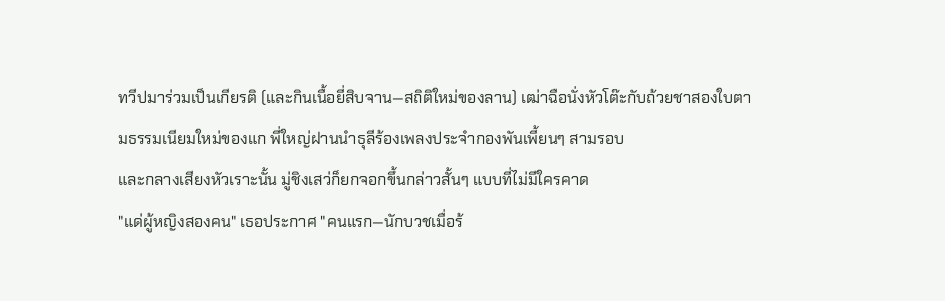ทวีปมาร่วมเป็นเกียรติ (และกินเนื้อยี่สิบจาน—สถิติใหม่ของลาน) เฒ่าฉือนั่งหัวโต๊ะกับถ้วยชาสองใบตามธรรมเนียมใหม่ของแก พี่ใหญ่ฝานนำธุลีร้องเพลงประจำกองพันเพี้ยนๆ สามรอบ
และกลางเสียงหัวเราะนั้น มู่ชิงเสว่ก็ยกจอกขึ้นกล่าวสั้นๆ แบบที่ไม่มีใครคาด
"แด่ผู้หญิงสองคน" เธอประกาศ "คนแรก—นักบวชเมื่อร้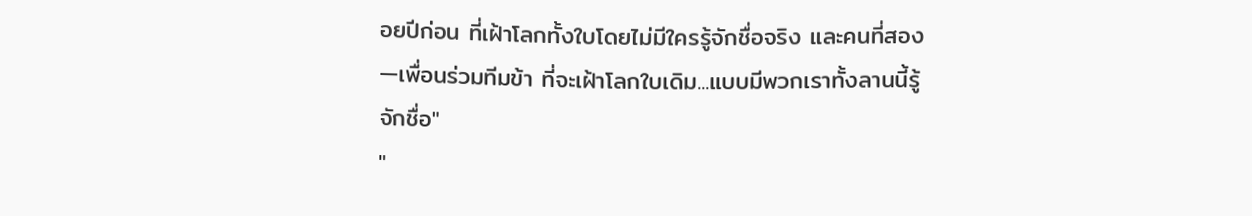อยปีก่อน ที่เฝ้าโลกทั้งใบโดยไม่มีใครรู้จักชื่อจริง และคนที่สอง—เพื่อนร่วมทีมข้า ที่จะเฝ้าโลกใบเดิม...แบบมีพวกเราทั้งลานนี้รู้จักชื่อ"
"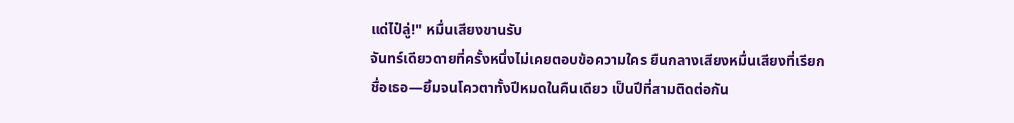แด่ไป๋ลู่!" หมื่นเสียงขานรับ
จันทร์เดียวดายที่ครั้งหนึ่งไม่เคยตอบข้อความใคร ยืนกลางเสียงหมื่นเสียงที่เรียกชื่อเธอ—ยิ้มจนโควตาทั้งปีหมดในคืนเดียว เป็นปีที่สามติดต่อกัน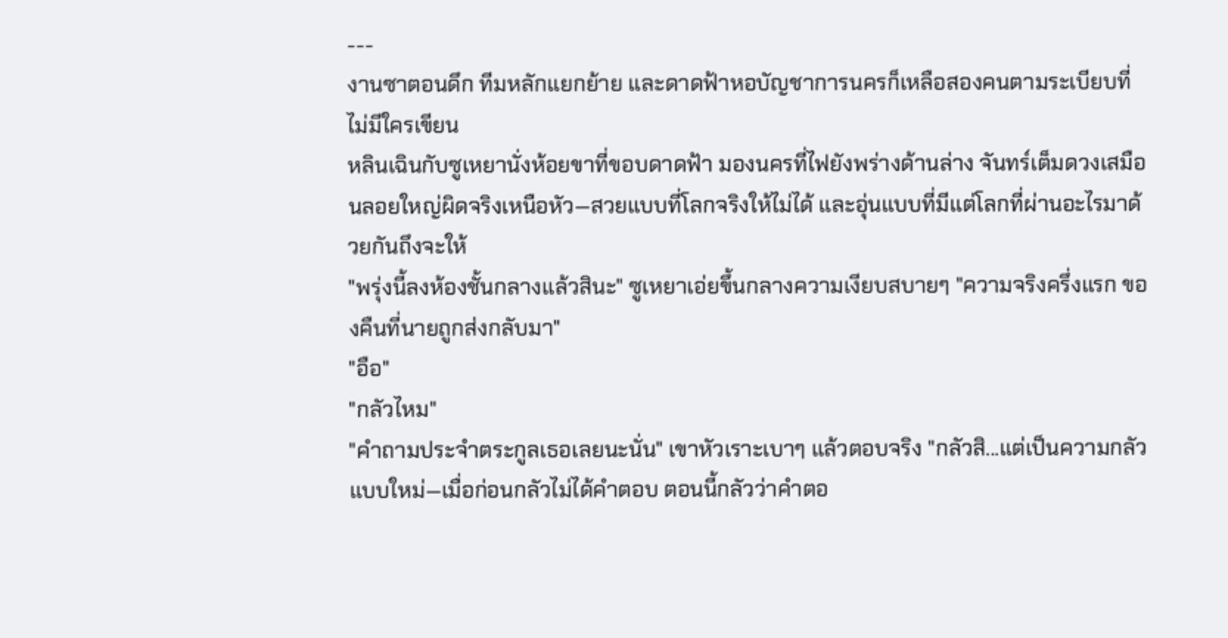---
งานซาตอนดึก ทีมหลักแยกย้าย และดาดฟ้าหอบัญชาการนครก็เหลือสองคนตามระเบียบที่ไม่มีใครเขียน
หลินเฉินกับซูเหยานั่งห้อยขาที่ขอบดาดฟ้า มองนครที่ไฟยังพร่างด้านล่าง จันทร์เต็มดวงเสมือนลอยใหญ่ผิดจริงเหนือหัว—สวยแบบที่โลกจริงให้ไม่ได้ และอุ่นแบบที่มีแต่โลกที่ผ่านอะไรมาด้วยกันถึงจะให้
"พรุ่งนี้ลงห้องชั้นกลางแล้วสินะ" ซูเหยาเอ่ยขึ้นกลางความเงียบสบายๆ "ความจริงครึ่งแรก ของคืนที่นายถูกส่งกลับมา"
"อือ"
"กลัวไหม"
"คำถามประจำตระกูลเธอเลยนะนั่น" เขาหัวเราะเบาๆ แล้วตอบจริง "กลัวสิ...แต่เป็นความกลัวแบบใหม่—เมื่อก่อนกลัวไม่ได้คำตอบ ตอนนี้กลัวว่าคำตอ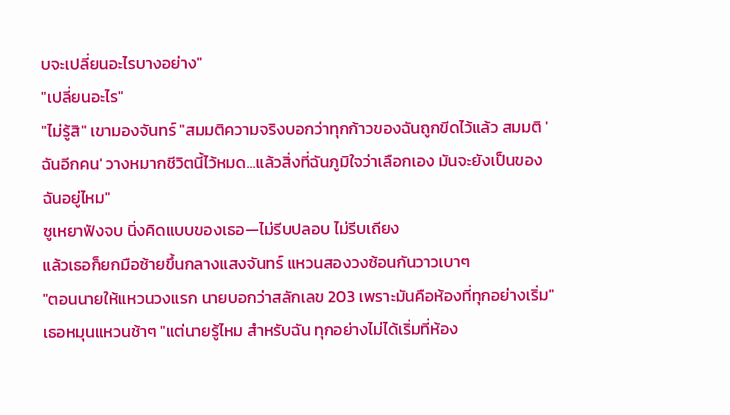บจะเปลี่ยนอะไรบางอย่าง"
"เปลี่ยนอะไร"
"ไม่รู้สิ" เขามองจันทร์ "สมมติความจริงบอกว่าทุกก้าวของฉันถูกขีดไว้แล้ว สมมติ 'ฉันอีกคน' วางหมากชีวิตนี้ไว้หมด...แล้วสิ่งที่ฉันภูมิใจว่าเลือกเอง มันจะยังเป็นของฉันอยู่ไหม"
ซูเหยาฟังจบ นิ่งคิดแบบของเธอ—ไม่รีบปลอบ ไม่รีบเถียง
แล้วเธอก็ยกมือซ้ายขึ้นกลางแสงจันทร์ แหวนสองวงซ้อนกันวาวเบาๆ
"ตอนนายให้แหวนวงแรก นายบอกว่าสลักเลข 203 เพราะมันคือห้องที่ทุกอย่างเริ่ม" เธอหมุนแหวนช้าๆ "แต่นายรู้ไหม สำหรับฉัน ทุกอย่างไม่ได้เริ่มที่ห้อง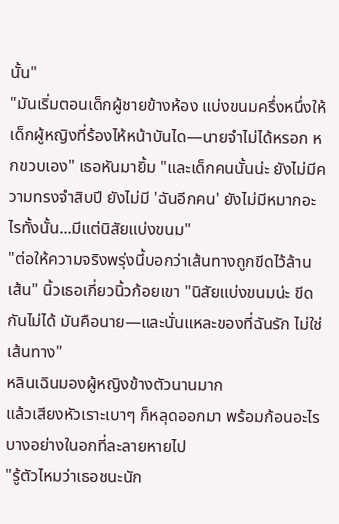นั้น"
"มันเริ่มตอนเด็กผู้ชายข้างห้อง แบ่งขนมครึ่งหนึ่งให้เด็กผู้หญิงที่ร้องไห้หน้าบันได—นายจำไม่ได้หรอก หกขวบเอง" เธอหันมายิ้ม "และเด็กคนนั้นน่ะ ยังไม่มีความทรงจำสิบปี ยังไม่มี 'ฉันอีกคน' ยังไม่มีหมากอะไรทั้งนั้น...มีแต่นิสัยแบ่งขนม"
"ต่อให้ความจริงพรุ่งนี้บอกว่าเส้นทางถูกขีดไว้ล้านเส้น" นิ้วเธอเกี่ยวนิ้วก้อยเขา "นิสัยแบ่งขนมน่ะ ขีดกันไม่ได้ มันคือนาย—และนั่นแหละของที่ฉันรัก ไม่ใช่เส้นทาง"
หลินเฉินมองผู้หญิงข้างตัวนานมาก
แล้วเสียงหัวเราะเบาๆ ก็หลุดออกมา พร้อมก้อนอะไรบางอย่างในอกที่ละลายหายไป
"รู้ตัวไหมว่าเธอชนะนัก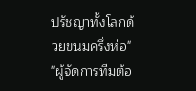ปรัชญาทั้งโลกด้วยขนมครึ่งห่อ"
"ผู้จัดการทีมต้อ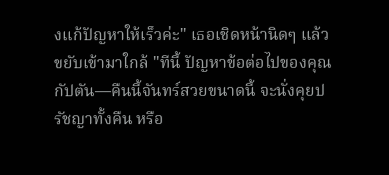งแก้ปัญหาให้เร็วค่ะ" เธอเชิดหน้านิดๆ แล้วขยับเข้ามาใกล้ "ทีนี้ ปัญหาข้อต่อไปของคุณกัปตัน—คืนนี้จันทร์สวยขนาดนี้ จะนั่งคุยปรัชญาทั้งคืน หรือ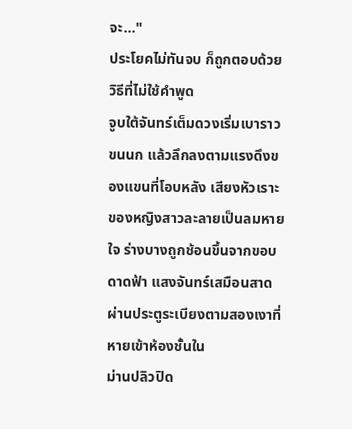จะ..."
ประโยคไม่ทันจบ ก็ถูกตอบด้วยวิธีที่ไม่ใช้คำพูด
จูบใต้จันทร์เต็มดวงเริ่มเบาราวขนนก แล้วลึกลงตามแรงดึงของแขนที่โอบหลัง เสียงหัวเราะของหญิงสาวละลายเป็นลมหายใจ ร่างบางถูกช้อนขึ้นจากขอบดาดฟ้า แสงจันทร์เสมือนสาดผ่านประตูระเบียงตามสองเงาที่หายเข้าห้องชั้นใน
ม่านปลิวปิด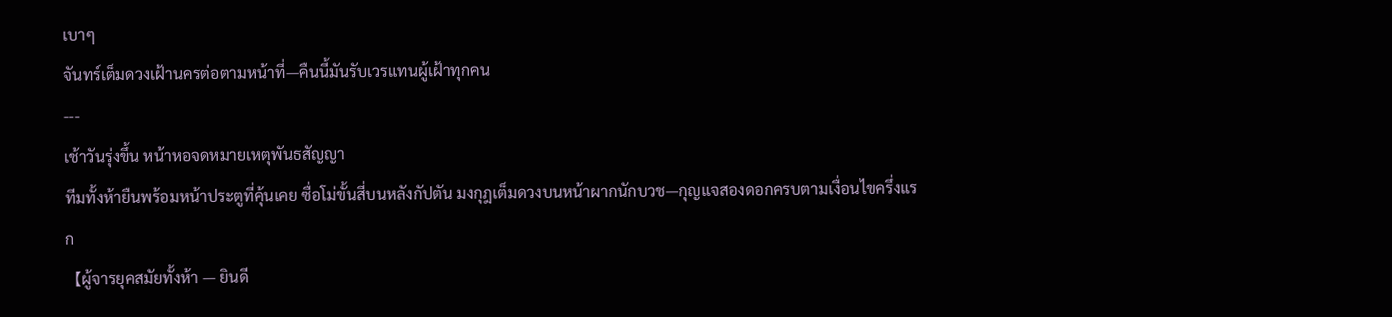เบาๆ
จันทร์เต็มดวงเฝ้านครต่อตามหน้าที่—คืนนี้มันรับเวรแทนผู้เฝ้าทุกคน
---
เช้าวันรุ่งขึ้น หน้าหอจดหมายเหตุพันธสัญญา
ทีมทั้งห้ายืนพร้อมหน้าประตูที่คุ้นเคย ซื่อโม่ขั้นสี่บนหลังกัปตัน มงกุฎเต็มดวงบนหน้าผากนักบวช—กุญแจสองดอกครบตามเงื่อนไขครึ่งแรก
【ผู้จารยุคสมัยทั้งห้า — ยินดี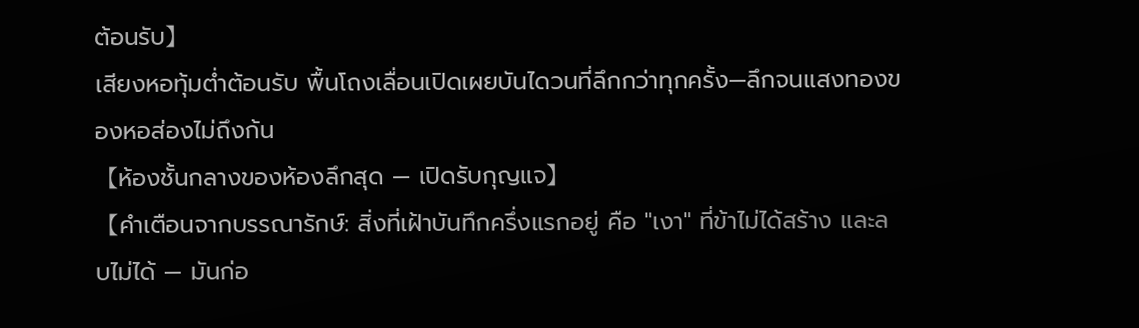ต้อนรับ】
เสียงหอทุ้มต่ำต้อนรับ พื้นโถงเลื่อนเปิดเผยบันไดวนที่ลึกกว่าทุกครั้ง—ลึกจนแสงทองของหอส่องไม่ถึงก้น
【ห้องชั้นกลางของห้องลึกสุด — เปิดรับกุญแจ】
【คำเตือนจากบรรณารักษ์: สิ่งที่เฝ้าบันทึกครึ่งแรกอยู่ คือ "เงา" ที่ข้าไม่ได้สร้าง และลบไม่ได้ — มันก่อ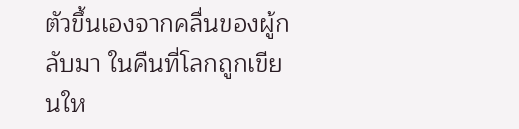ตัวขึ้นเองจากคลื่นของผู้กลับมา ในคืนที่โลกถูกเขียนให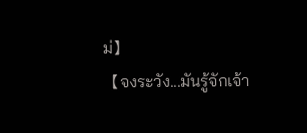ม่】
【จงระวัง...มันรู้จักเจ้า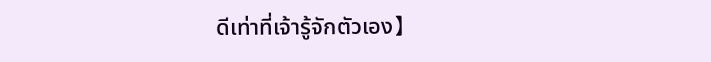ดีเท่าที่เจ้ารู้จักตัวเอง】